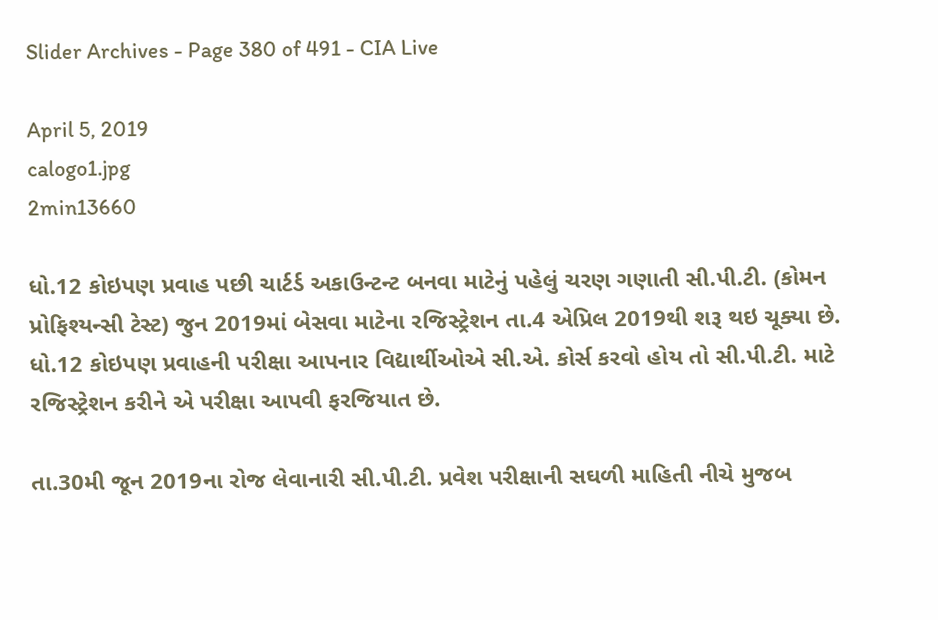Slider Archives - Page 380 of 491 - CIA Live

April 5, 2019
calogo1.jpg
2min13660

ધો.12 કોઇપણ પ્રવાહ પછી ચાર્ટર્ડ અકાઉન્ટન્ટ બનવા માટેનું પહેલું ચરણ ગણાતી સી.પી.ટી. (કોમન પ્રોફિશ્યન્સી ટેસ્ટ) જુન 2019માં બેસવા માટેના રજિસ્ટ્રેશન તા.4 એપ્રિલ 2019થી શરૂ થઇ ચૂક્યા છે. ધો.12 કોઇપણ પ્રવાહની પરીક્ષા આપનાર વિદ્યાર્થીઓએ સી.એ. કોર્સ કરવો હોય તો સી.પી.ટી. માટે રજિસ્ટ્રેશન કરીને એ પરીક્ષા આપવી ફરજિયાત છે.

તા.30મી જૂન 2019ના રોજ લેવાનારી સી.પી.ટી. પ્રવેશ પરીક્ષાની સઘળી માહિતી નીચે મુજબ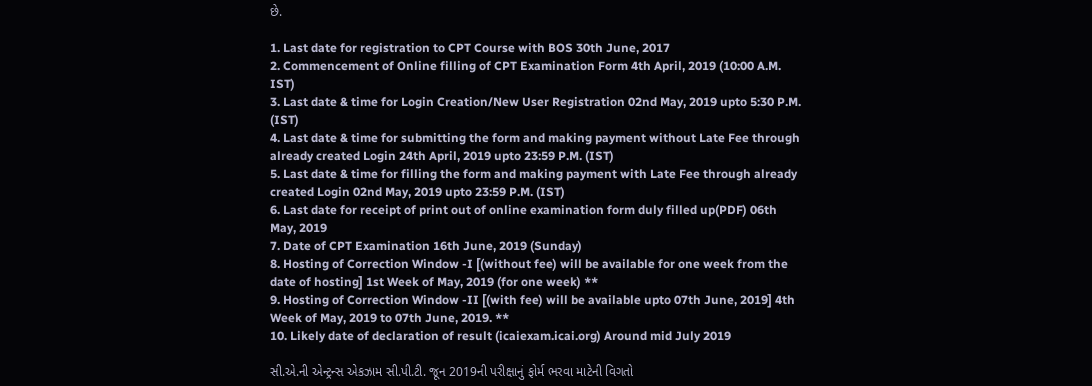છે.

1. Last date for registration to CPT Course with BOS 30th June, 2017
2. Commencement of Online filling of CPT Examination Form 4th April, 2019 (10:00 A.M. IST)
3. Last date & time for Login Creation/New User Registration 02nd May, 2019 upto 5:30 P.M. (IST)
4. Last date & time for submitting the form and making payment without Late Fee through already created Login 24th April, 2019 upto 23:59 P.M. (IST)
5. Last date & time for filling the form and making payment with Late Fee through already created Login 02nd May, 2019 upto 23:59 P.M. (IST)
6. Last date for receipt of print out of online examination form duly filled up(PDF) 06th May, 2019
7. Date of CPT Examination 16th June, 2019 (Sunday)
8. Hosting of Correction Window -I [(without fee) will be available for one week from the date of hosting] 1st Week of May, 2019 (for one week) **
9. Hosting of Correction Window -II [(with fee) will be available upto 07th June, 2019] 4th Week of May, 2019 to 07th June, 2019. **
10. Likely date of declaration of result (icaiexam.icai.org) Around mid July 2019

સી.એ.ની એન્ટ્રન્સ એકઝામ સી.પી.ટી. જૂન 2019ની પરીક્ષાનું ફોર્મ ભરવા માટેની વિગતો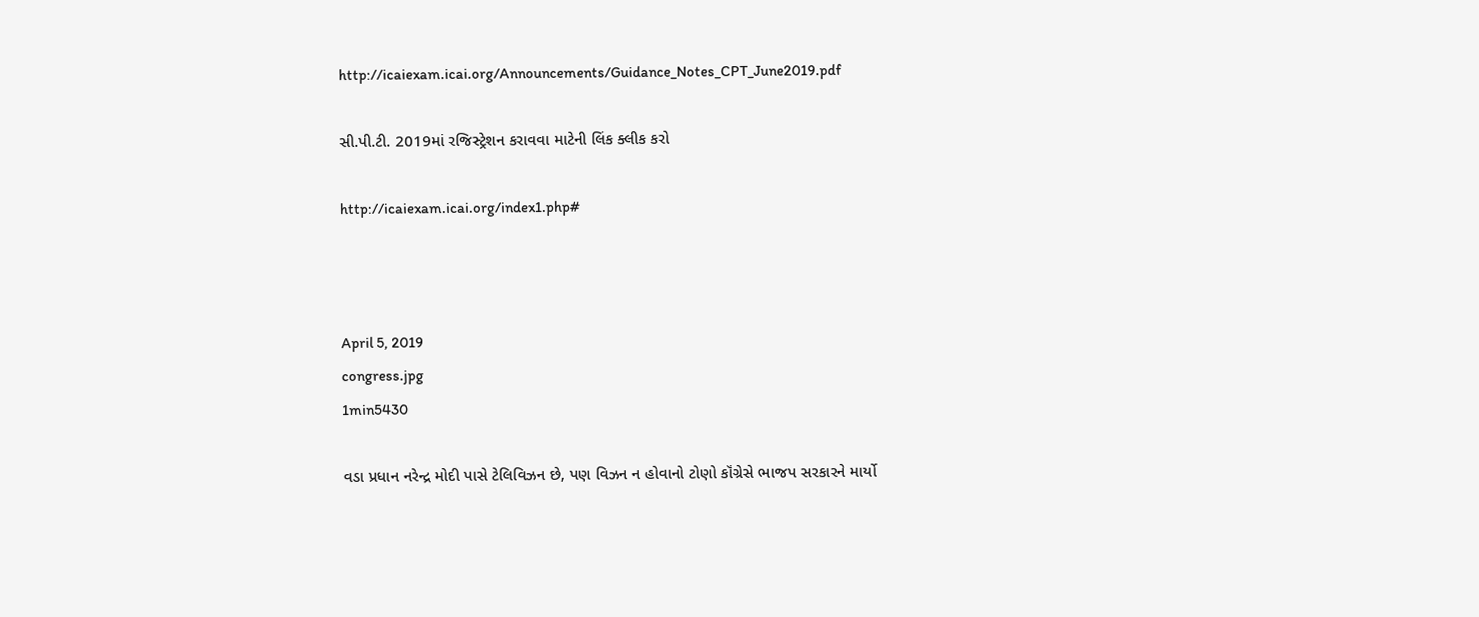http://icaiexam.icai.org/Announcements/Guidance_Notes_CPT_June2019.pdf

સી.પી.ટી. 2019માં રજિસ્ટ્રેશન કરાવવા માટેની લિંક ક્લીક કરો

http://icaiexam.icai.org/index1.php#



April 5, 2019
congress.jpg
1min5430

વડા પ્રધાન નરેન્દ્ર મોદી પાસે ટેલિવિઝન છે, પણ વિઝન ન હોવાનો ટોણો કૉંગ્રેસે ભાજપ સરકારને માર્યો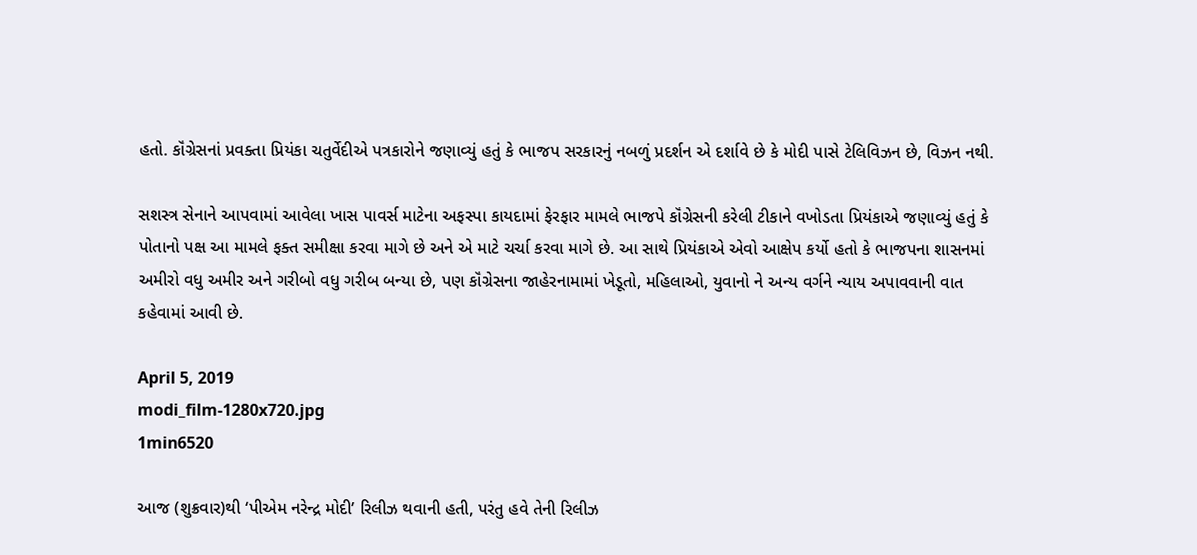હતો. કૉંગ્રેસનાં પ્રવક્તા પ્રિયંકા ચતુર્વેદીએ પત્રકારોને જણાવ્યું હતું કે ભાજપ સરકારનું નબળું પ્રદર્શન એ દર્શાવે છે કે મોદી પાસે ટેલિવિઝન છે, વિઝન નથી.

સશસ્ત્ર સેનાને આપવામાં આવેલા ખાસ પાવર્સ માટેના અફસ્પા કાયદામાં ફેરફાર મામલે ભાજપે કૉંગ્રેસની કરેલી ટીકાને વખોડતા પ્રિયંકાએ જણાવ્યું હતું કે પોતાનો પક્ષ આ મામલે ફક્ત સમીક્ષા કરવા માગે છે અને એ માટે ચર્ચા કરવા માગે છે. આ સાથે પ્રિયંકાએ એવો આક્ષેપ કર્યો હતો કે ભાજપના શાસનમાં અમીરો વધુ અમીર અને ગરીબો વધુ ગરીબ બન્યા છે, પણ કૉંગ્રેસના જાહેરનામામાં ખેડૂતો, મહિલાઓ, યુવાનો ને અન્ય વર્ગને ન્યાય અપાવવાની વાત કહેવામાં આવી છે.

April 5, 2019
modi_film-1280x720.jpg
1min6520

આજ (શુક્રવાર)થી ‘પીએમ નરેન્દ્ર મોદી’ રિલીઝ થવાની હતી, પરંતુ હવે તેની રિલીઝ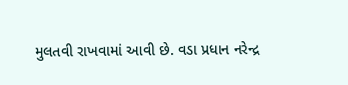મુલતવી રાખવામાં આવી છે. વડા પ્રધાન નરેન્દ્ર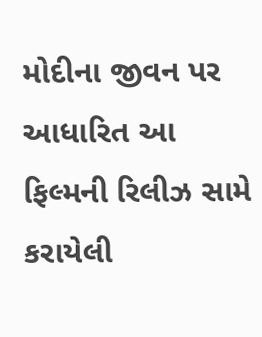મોદીના જીવન પર આધારિત આ ફિલ્મની રિલીઝ સામે કરાયેલી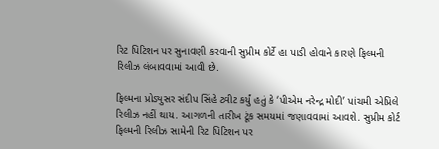રિટ પિટિશન પર સુનાવણી કરવાની સુપ્રીમ કોર્ટે હા પાડી હોવાને કારણે ફિલ્મની રિલીઝ લંબાવવામાં આવી છે.

ફિલ્મના પ્રોડ્યુસર સંદીપ સિંહે ટ્વીટ કર્યું હતું કે ‘પીએમ નરેન્દ્ર મોદી’ પાંચમી એપ્રિલે રિલીઝ નહીં થાય. આગળની તારીખ ટૂંક સમયમાં જણાવવામાં આવશે. સુપ્રીમ કોર્ટ ફિલ્મની રિલીઝ સામેની રિટ પિટિશન પર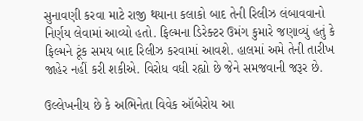સુનાવણી કરવા માટે રાજી થયાના કલાકો બાદ તેની રિલીઝ લંબાવવાનો નિર્ણય લેવામાં આવ્યો હતો. ફિલ્મના ડિરેક્ટર ઉમંગ કુમારે જણાવ્યું હતું કે ફિલ્મને ટૂંક સમય બાદ રિલીઝ કરવામાં આવશે. હાલમાં અમે તેની તારીખ જાહેર નહીં કરી શકીએ. વિરોધ વધી રહ્યો છે જેને સમજવાની જરૂર છે.

ઉલ્લેખનીય છે કે અભિનેતા વિવેક ઑબેરોય આ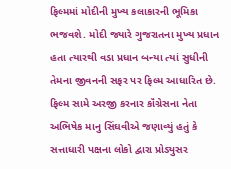ફિલ્મમાં મોદીની મુખ્ય કલાકારની ભૂમિકા ભજવશે. મોદી જ્યારે ગુજરાતના મુખ્ય પ્રધાન હતા ત્યારથી વડા પ્રધાન બન્યા ત્યાં સુધીની તેમના જીવનની સફર પર ફિલ્મ આધારિત છે. ફિલ્મ સામે અરજી કરનાર કૉંગ્રેસના નેતા અભિષેક માનુ સિંઘવીએ જણાવ્યું હતું કે સત્તાધારી પક્ષના લોકો દ્વારા પ્રોડ્યુસર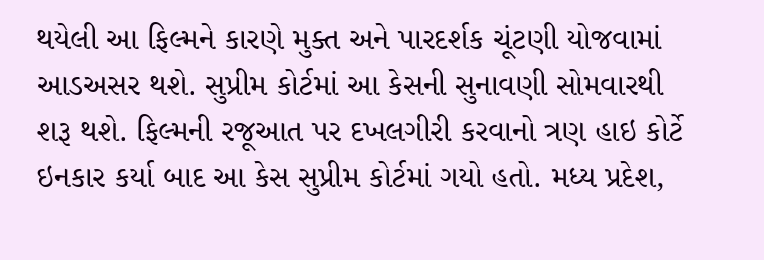થયેલી આ ફિલ્મને કારણે મુક્ત અને પારદર્શક ચૂંટણી યોજવામાં આડઅસર થશે. સુપ્રીમ કોર્ટમાં આ કેસની સુનાવણી સોમવારથી શરૂ થશે. ફિલ્મની રજૂઆત પર દખલગીરી કરવાનો ત્રણ હાઇ કોર્ટે ઇનકાર કર્યા બાદ આ કેસ સુપ્રીમ કોર્ટમાં ગયો હતો. મધ્ય પ્રદેશ,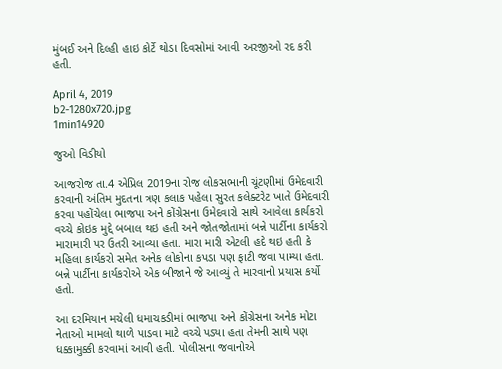મુંબઈ અને દિલ્હી હાઇ કોર્ટે થોડા દિવસોમાં આવી અરજીઓ રદ કરી હતી.

April 4, 2019
b2-1280x720.jpg
1min14920

જુઓ વિડીયો

આજરોજ તા.4 એપ્રિલ 2019ના રોજ લોકસભાની ચૂંટણીમાં ઉમેદવારી કરવાની અંતિમ મુદતના ત્રણ કલાક પહેલા સુરત કલેક્ટરેટ ખાતે ઉમેદવારી કરવા પહોંચેલા ભાજપા અને કોંગ્રેસના ઉમેદવારો સાથે આવેલા કાર્યકરો વચ્ચે કોઇક મુદ્દે બબાલ થઇ હતી અને જોતજોતામાં બન્ને પાર્ટીના કાર્યકરો મારામારી પર ઉતરી આવ્યા હતા. મારા મારી એટલી હદે થઇ હતી કે મહિલા કાર્યકરો સમેત અનેક લોકોના કપડા પણ ફાટી જવા પામ્યા હતા. બન્ને પાર્ટીના કાર્યકરોએ એક બીજાને જે આવ્યું તે મારવાનો પ્રયાસ કર્યો હતો.

આ દરમિયાન મચેલી ધમાચકડીમાં ભાજપા અને કોંગ્રેસના અનેક મોટા નેતાઓ મામલો થાળે પાડવા માટે વચ્ચે પડ્યા હતા તેમની સાથે પણ ધક્કામુક્કી કરવામાં આવી હતી. પોલીસના જવાનોએ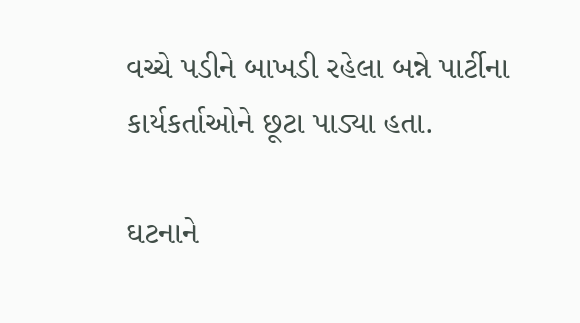વચ્ચે પડીને બાખડી રહેલા બન્ને પાર્ટીના કાર્યકર્તાઓને છૂટા પાડ્યા હતા.

ઘટનાને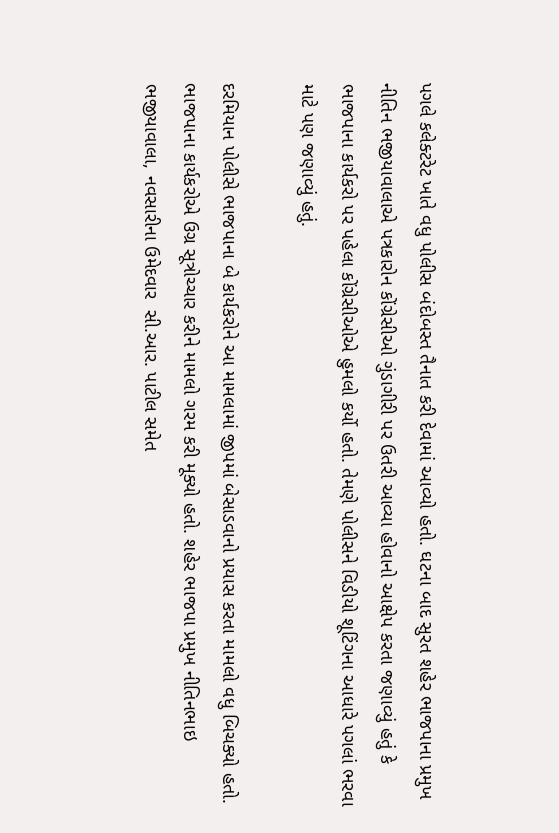પગલે કલેક્ટરેટ ખાતે વધુ પોલીસ બંદોબસ્ત તૈનાત કરી દેવામાં આવ્યો હતો. ઘટના બાદ સુરત શહેર ભાજપાના પ્રમુખ નીતિન ભજીયાવાલાએ પત્રકારોન કોંગ્રેસીઓ ગુંડાગીરી પર ઉતરી આવ્યા હોવાનો આક્ષેપ કરતા જણાવ્યું હતું કે ભાજપાના કાર્યકરો પર પહેલા કોંગ્રેસીઓએ હુમલો કર્યો હતો. તેમણે પોલીસને વિડીયો શૂટિંગના આધારે પગલાં ભરવા માટે પણ જણાવ્યું હતું.

દરમિયાન પોલીસે ભાજપાના બે કાર્યકરોને આ મામલામાં જીપમાં બેસાડવાનો પ્રયાસ કરતા મામલો વધુ બિચક્યો હતો. ભાજપાના કાર્યકરોએ ઉગ્ર સૂત્રોચ્ચાર કરીને મામલો ગરમ કરી મૂક્યો હતો. શહેર ભાજપા પ્રમુખ નીતિનભાઇ ભજીયાવાલા, નવસારીના ઉમેદવાર  સી.આર. પાટીલ સમેત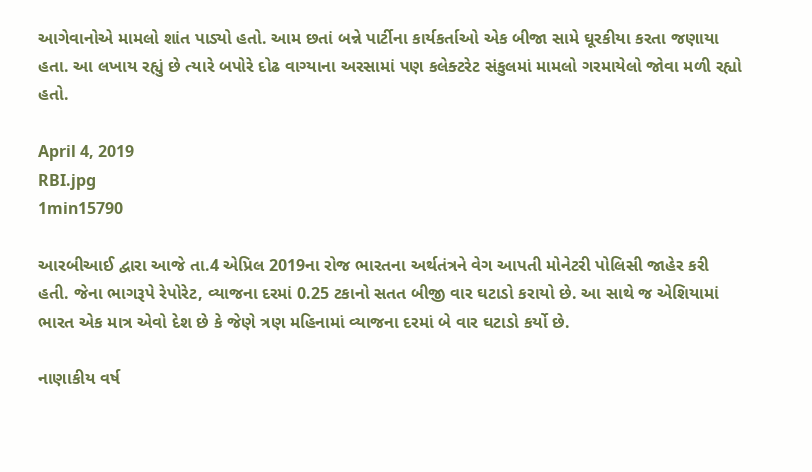આગેવાનોએ મામલો શાંત પાડ્યો હતો. આમ છતાં બન્ને પાર્ટીના કાર્યકર્તાઓ એક બીજા સામે ઘૂરકીયા કરતા જણાયા હતા. આ લખાય રહ્યું છે ત્યારે બપોરે દોઢ વાગ્યાના અરસામાં પણ કલેક્ટરેટ સંકુલમાં મામલો ગરમાયેલો જોવા મળી રહ્યો હતો.

April 4, 2019
RBI.jpg
1min15790

આરબીઆઈ દ્વારા આજે તા.4 એપ્રિલ 2019ના રોજ ભારતના અર્થતંત્રને વેગ આપતી મોનેટરી પોલિસી જાહેર કરી હતી. જેના ભાગરૂપે રેપોરેટ, વ્યાજના દરમાં 0.25 ટકાનો સતત બીજી વાર ઘટાડો કરાયો છે. આ સાથે જ એશિયામાં ભારત એક માત્ર એવો દેશ છે કે જેણે ત્રણ મહિનામાં વ્યાજના દરમાં બે વાર ઘટાડો કર્યો છે.

નાણાકીય વર્ષ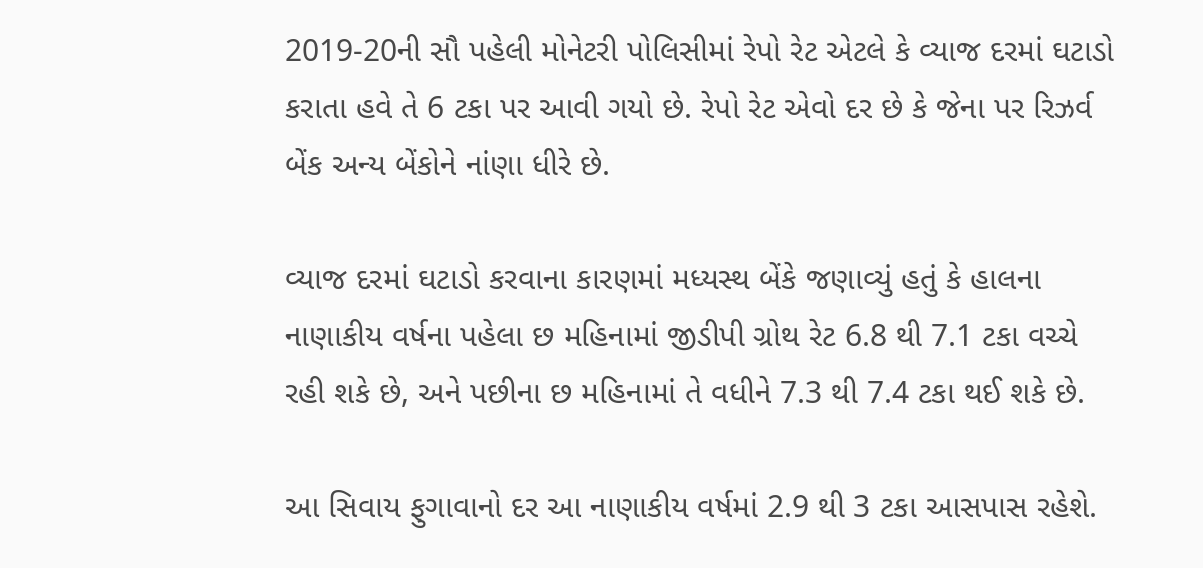2019-20ની સૌ પહેલી મોનેટરી પોલિસીમાં રેપો રેટ એટલે કે વ્યાજ દરમાં ઘટાડો કરાતા હવે તે 6 ટકા પર આવી ગયો છે. રેપો રેટ એવો દર છે કે જેના પર રિઝર્વ બેંક અન્ય બેંકોને નાંણા ધીરે છે.

વ્યાજ દરમાં ઘટાડો કરવાના કારણમાં મધ્યસ્થ બેંકે જણાવ્યું હતું કે હાલના નાણાકીય વર્ષના પહેલા છ મહિનામાં જીડીપી ગ્રોથ રેટ 6.8 થી 7.1 ટકા વચ્ચે રહી શકે છે, અને પછીના છ મહિનામાં તે વધીને 7.3 થી 7.4 ટકા થઈ શકે છે.

આ સિવાય ફુગાવાનો દર આ નાણાકીય વર્ષમાં 2.9 થી 3 ટકા આસપાસ રહેશે.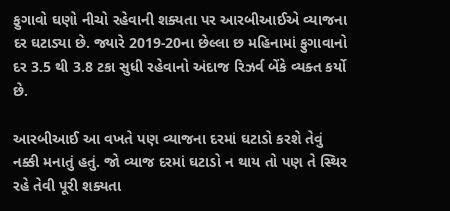ફુગાવો ઘણો નીચો રહેવાની શક્યતા પર આરબીઆઈએ વ્યાજના દર ઘટાડ્યા છે. જ્યારે 2019-20ના છેલ્લા છ મહિનામાં ફુગાવાનો દર 3.5 થી 3.8 ટકા સુધી રહેવાનો અંદાજ રિઝર્વ બેંકે વ્યક્ત કર્યો છે.

આરબીઆઈ આ વખતે પણ વ્યાજના દરમાં ઘટાડો કરશે તેવું નક્કી મનાતું હતું. જો વ્યાજ દરમાં ઘટાડો ન થાય તો પણ તે સ્થિર રહે તેવી પૂરી શક્યતા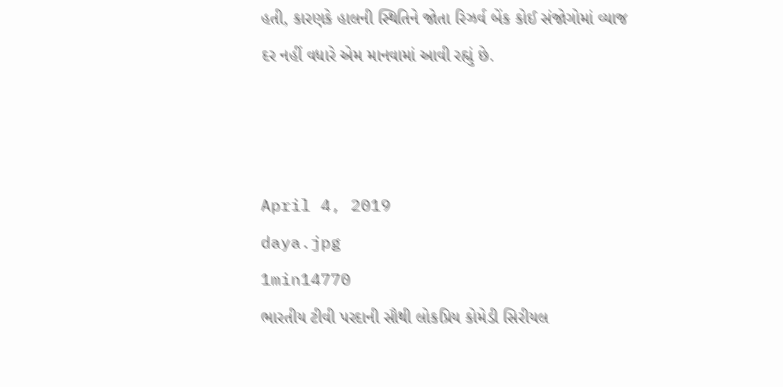હતી, કારણકે હાલની સ્થિતિને જોતા રિઝર્વ બેંક કોઈ સંજોગોમાં વ્યાજ દર નહીં વધારે એમ માનવામાં આવી રહ્યું છે.



April 4, 2019
daya.jpg
1min14770
ભારતીય ટીવી પરદાની સૌથી લોકપ્રિય કોમેડી સિરીયલ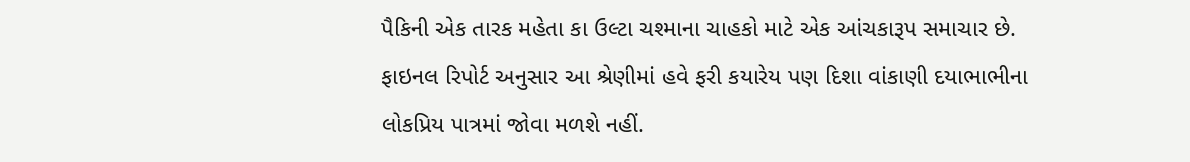પૈકિની એક તારક મહેતા કા ઉલ્ટા ચશ્માના ચાહકો માટે એક આંચકારૂપ સમાચાર છે. ફાઇનલ રિપોર્ટ અનુસાર આ શ્રેણીમાં હવે ફરી કયારેય પણ દિશા વાંકાણી દયાભાભીના લોકપ્રિય પાત્રમાં જોવા મળશે નહીં.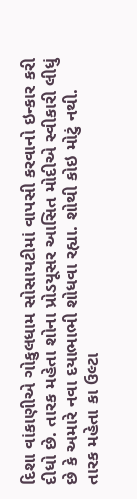દિશા વાંકાણીએ ગોકુલધામ સોસાયટીમાં વાપસી કરવાનો ઇન્કાર કરી દીધો છે. તારક મહેતા શોના પ્રોડયૂસર આસિત મોદીએ સ્વીકારી લીધું છે કે અમારે નવા દયાભાભી શોધવા રહ્યા. શોથી કોઇ મોટું નથી. તારક મહેતા કા ઉલ્ટા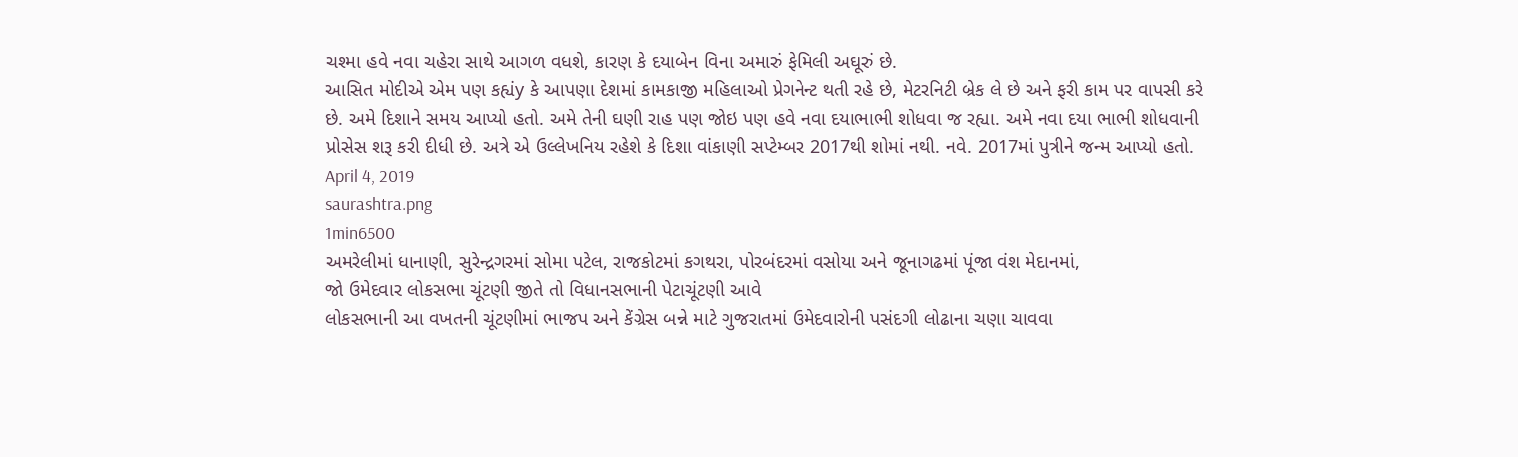ચશ્મા હવે નવા ચહેરા સાથે આગળ વધશે, કારણ કે દયાબેન વિના અમારું ફેમિલી અઘૂરું છે.
આસિત મોદીએ એમ પણ કહ્યંy કે આપણા દેશમાં કામકાજી મહિલાઓ પ્રેગનેન્ટ થતી રહે છે, મેટરનિટી બ્રેક લે છે અને ફરી કામ પર વાપસી કરે છે. અમે દિશાને સમય આપ્યો હતો. અમે તેની ઘણી રાહ પણ જોઇ પણ હવે નવા દયાભાભી શોધવા જ રહ્યા. અમે નવા દયા ભાભી શોધવાની પ્રોસેસ શરૂ કરી દીધી છે. અત્રે એ ઉલ્લેખનિય રહેશે કે દિશા વાંકાણી સપ્ટેમ્બર 2017થી શોમાં નથી. નવે. 2017માં પુત્રીને જન્મ આપ્યો હતો.
April 4, 2019
saurashtra.png
1min6500
અમરેલીમાં ધાનાણી, સુરેન્દ્રગરમાં સોમા પટેલ, રાજકોટમાં કગથરા, પોરબંદરમાં વસોયા અને જૂનાગઢમાં પૂંજા વંશ મેદાનમાં,
જો ઉમેદવાર લોકસભા ચૂંટણી જીતે તો વિધાનસભાની પેટાચૂંટણી આવે
લોકસભાની આ વખતની ચૂંટણીમાં ભાજપ અને કેંગ્રેસ બન્ને માટે ગુજરાતમાં ઉમેદવારોની પસંદગી લોઢાના ચણા ચાવવા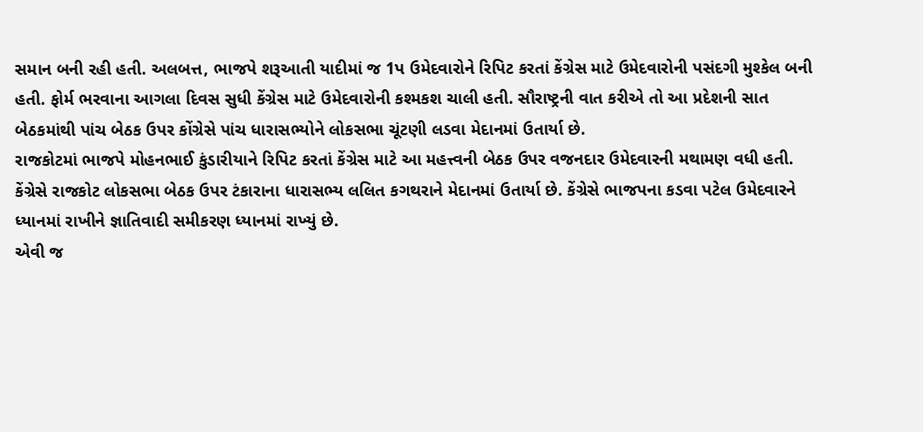સમાન બની રહી હતી. અલબત્ત, ભાજપે શરૂઆતી યાદીમાં જ 1પ ઉમેદવારોને રિપિટ કરતાં કેંગ્રેસ માટે ઉમેદવારોની પસંદગી મુશ્કેલ બની હતી. ફોર્મ ભરવાના આગલા દિવસ સુધી કેંગ્રેસ માટે ઉમેદવારોની કશ્મકશ ચાલી હતી. સૌરાષ્ટ્રની વાત કરીએ તો આ પ્રદેશની સાત બેઠકમાંથી પાંચ બેઠક ઉપર કોંગ્રેસે પાંચ ધારાસભ્યોને લોકસભા ચૂંટણી લડવા મેદાનમાં ઉતાર્યા છે.
રાજકોટમાં ભાજપે મોહનભાઈ કુંડારીયાને રિપિટ કરતાં કેંગ્રેસ માટે આ મહત્ત્વની બેઠક ઉપર વજનદાર ઉમેદવારની મથામણ વધી હતી. કેંગ્રેસે રાજકોટ લોકસભા બેઠક ઉપર ટંકારાના ધારાસભ્ય લલિત કગથરાને મેદાનમાં ઉતાર્યા છે. કેંગ્રેસે ભાજપના કડવા પટેલ ઉમેદવારને ધ્યાનમાં રાખીને જ્ઞાતિવાદી સમીકરણ ધ્યાનમાં રાખ્યું છે.
એવી જ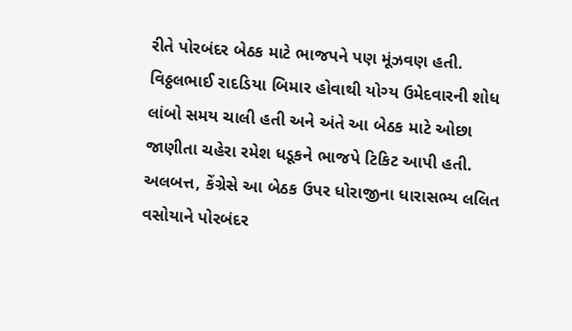રીતે પોરબંદર બેઠક માટે ભાજપને પણ મૂંઝવણ હતી. વિઠ્ઠલભાઈ રાદડિયા બિમાર હોવાથી યોગ્ય ઉમેદવારની શોધ લાંબો સમય ચાલી હતી અને અંતે આ બેઠક માટે ઓછા જાણીતા ચહેરા રમેશ ધડૂકને ભાજપે ટિકિટ આપી હતી. અલબત્ત, કેંગ્રેસે આ બેઠક ઉપર ધોરાજીના ધારાસભ્ય લલિત વસોયાને પોરબંદર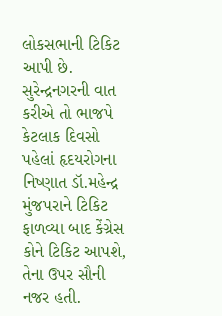લોકસભાની ટિકિટ આપી છે. સુરેન્દ્રનગરની વાત કરીએ તો ભાજપે કેટલાક દિવસો પહેલાં હૃદયરોગના નિષ્ણાત ડૉ.મહેન્દ્ર મુંજપરાને ટિકિટ ફાળવ્યા બાદ કેંગ્રેસ કોને ટિકિટ આપશે, તેના ઉપર સૌની નજર હતી.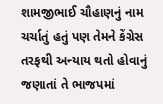શામજીભાઈ ચૌહાણનું નામ ચર્ચાતું હતું પણ તેમને કેંગ્રેસ તરફથી અન્યાય થતો હોવાનું જણાતાં તે ભાજપમાં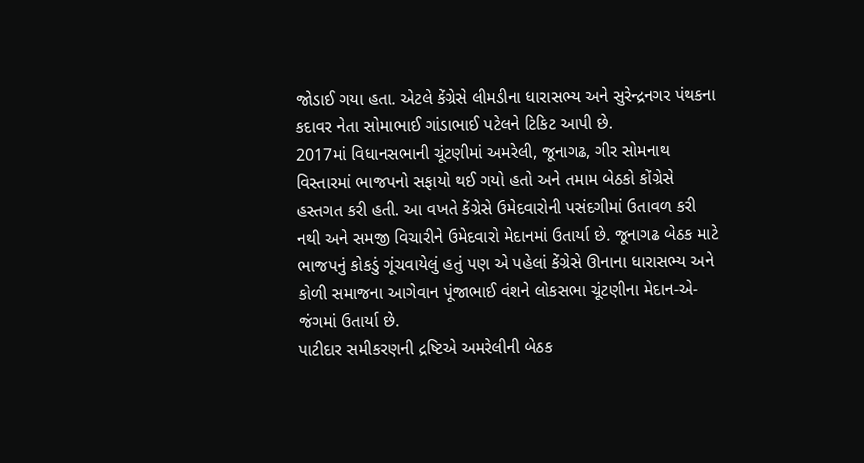જોડાઈ ગયા હતા. એટલે કેંગ્રેસે લીમડીના ધારાસભ્ય અને સુરેન્દ્રનગર પંથકના કદાવર નેતા સોમાભાઈ ગાંડાભાઈ પટેલને ટિકિટ આપી છે.
2017માં વિધાનસભાની ચૂંટણીમાં અમરેલી, જૂનાગઢ, ગીર સોમનાથ વિસ્તારમાં ભાજપનો સફાયો થઈ ગયો હતો અને તમામ બેઠકો કોંગ્રેસે હસ્તગત કરી હતી. આ વખતે કેંગ્રેસે ઉમેદવારોની પસંદગીમાં ઉતાવળ કરી નથી અને સમજી વિચારીને ઉમેદવારો મેદાનમાં ઉતાર્યા છે. જૂનાગઢ બેઠક માટે ભાજપનું કોકડું ગૂંચવાયેલું હતું પણ એ પહેલાં કેંગ્રેસે ઊનાના ધારાસભ્ય અને કોળી સમાજના આગેવાન પૂંજાભાઈ વંશને લોકસભા ચૂંટણીના મેદાન-એ-જંગમાં ઉતાર્યા છે.
પાટીદાર સમીકરણની દ્રષ્ટિએ અમરેલીની બેઠક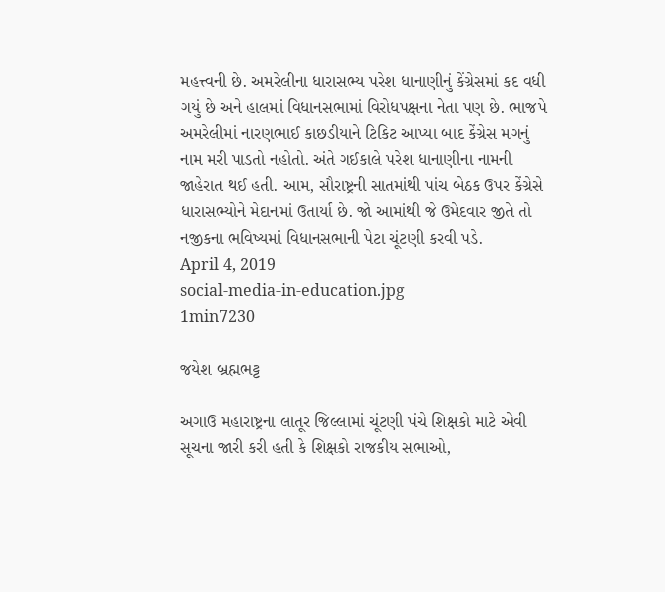મહત્ત્વની છે. અમરેલીના ધારાસભ્ય પરેશ ધાનાણીનું કેંગ્રેસમાં કદ વધી ગયું છે અને હાલમાં વિધાનસભામાં વિરોધપક્ષના નેતા પણ છે. ભાજપે અમરેલીમાં નારણભાઈ કાછડીયાને ટિકિટ આપ્યા બાદ કેંગ્રેસ મગનું નામ મરી પાડતો નહોતો. અંતે ગઈકાલે પરેશ ધાનાણીના નામની જાહેરાત થઈ હતી. આમ, સૌરાષ્ટ્રની સાતમાંથી પાંચ બેઠક ઉપર કેંગ્રેસે ધારાસભ્યોને મેદાનમાં ઉતાર્યા છે. જો આમાંથી જે ઉમેદવાર જીતે તો નજીકના ભવિષ્યમાં વિધાનસભાની પેટા ચૂંટણી કરવી પડે.
April 4, 2019
social-media-in-education.jpg
1min7230

જયેશ બ્રહ્મભટ્ટ

અગાઉ મહારાષ્ટ્રના લાતૂર જિલ્લામાં ચૂંટણી પંચે શિક્ષકો માટે એવી સૂચના જારી કરી હતી કે શિક્ષકો રાજકીય સભાઓ,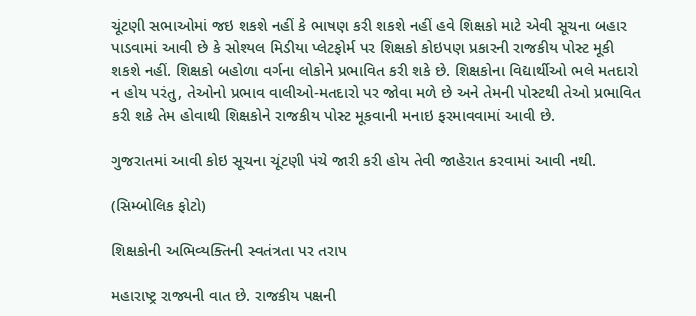ચૂંટણી સભાઓમાં જઇ શકશે નહીં કે ભાષણ કરી શકશે નહીં હવે શિક્ષકો માટે એવી સૂચના બહાર પાડવામાં આવી છે કે સોશ્યલ મિડીયા પ્લેટફોર્મ પર શિક્ષકો કોઇપણ પ્રકારની રાજકીય પોસ્ટ મૂકી શકશે નહીં. શિક્ષકો બહોળા વર્ગના લોકોને પ્રભાવિત કરી શકે છે. શિક્ષકોના વિદ્યાર્થીઓ ભલે મતદારો ન હોય પરંતુ, તેઓનો પ્રભાવ વાલીઓ-મતદારો પર જોવા મળે છે અને તેમની પોસ્ટથી તેઓ પ્રભાવિત કરી શકે તેમ હોવાથી શિક્ષકોને રાજકીય પોસ્ટ મૂકવાની મનાઇ ફરમાવવામાં આવી છે.

ગુજરાતમાં આવી કોઇ સૂચના ચૂંટણી પંચે જારી કરી હોય તેવી જાહેરાત કરવામાં આવી નથી.

(સિમ્બોલિક ફોટો)

શિક્ષકોની અભિવ્યક્તિની સ્વતંત્રતા પર તરાપ

મહારાષ્ટ્ર રાજ્યની વાત છે. રાજકીય પક્ષની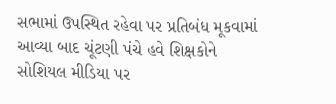સભામાં ઉપસ્થિત રહેવા પર પ્રતિબંધ મૂકવામાં આવ્યા બાદ ચૂંટણી પંચે હવે શિક્ષકોને સોશિયલ મીડિયા પર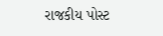રાજકીય પોસ્ટ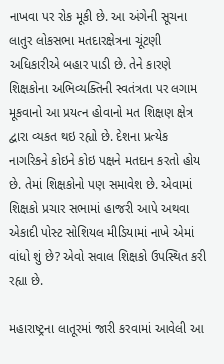નાખવા પર રોક મૂકી છે. આ અંગેની સૂચના લાતુર લોકસભા મતદારક્ષેત્રના ચૂંટણી અધિકારીએ બહાર પાડી છે. તેને કારણે શિક્ષકોના અભિવ્યક્તિની સ્વતંત્રતા પર લગામ મૂકવાનો આ પ્રયત્ન હોવાનો મત શિક્ષણ ક્ષેત્ર દ્વારા વ્યકત થઇ રહ્યો છે. દેશના પ્રત્યેક નાગરિકને કોઇને કોઇ પક્ષને મતદાન કરતો હોય છે. તેમાં શિક્ષકોનો પણ સમાવેશ છે. એવામાં શિક્ષકો પ્રચાર સભામાં હાજરી આપે અથવા એકાદી પોસ્ટ સોશિયલ મીડિયામાં નાખે એમાં વાંધો શું છે? એવો સવાલ શિક્ષકો ઉપસ્થિત કરી રહ્યા છે.

મહારાષ્ટ્રના લાતૂરમાં જારી કરવામાં આવેલી આ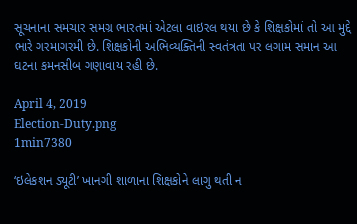સૂચનાના સમચાર સમગ્ર ભારતમાં એટલા વાઇરલ થયા છે કે શિક્ષકોમાં તો આ મુદ્દે ભારે ગરમાગરમી છે. શિક્ષકોની અભિવ્યક્તિની સ્વતંત્રતા પર લગામ સમાન આ ઘટના કમનસીબ ગણાવાય રહી છે.

April 4, 2019
Election-Duty.png
1min7380

‘ઇલેકશન ડ્યૂટી’ ખાનગી શાળાના શિક્ષકોને લાગુ થતી ન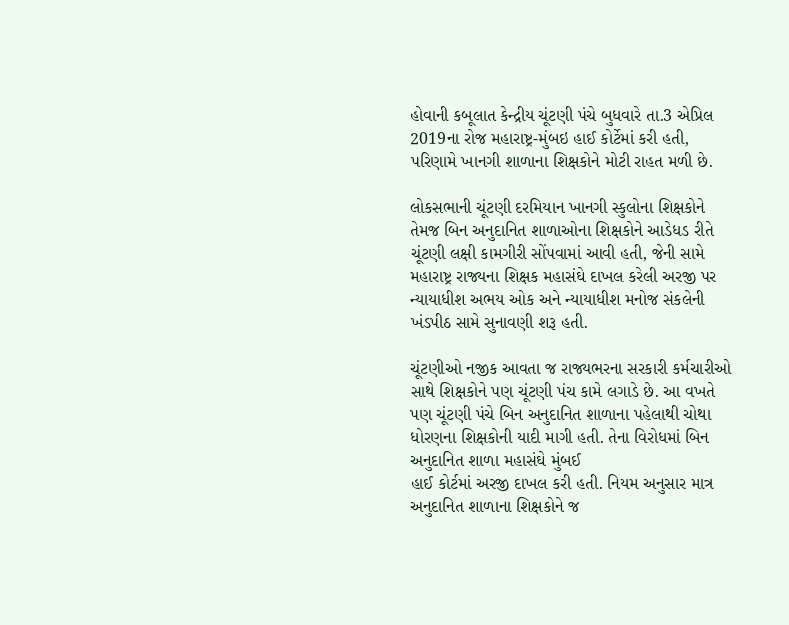હોવાની કબૂલાત કેન્દ્રીય ચૂંટણી પંચે બુધવારે તા.3 એપ્રિલ 2019ના રોજ મહારાષ્ટ્ર-મુંબઇ હાઈ કોર્ટેમાં કરી હતી, પરિણામે ખાનગી શાળાના શિક્ષકોને મોટી રાહત મળી છે.

લોકસભાની ચૂંટણી દરમિયાન ખાનગી સ્કુલોના શિક્ષકોને તેમજ બિન અનુદાનિત શાળાઓના શિક્ષકોને આડેધડ રીતે ચૂંટણી લક્ષી કામગીરી સોંપવામાં આવી હતી, જેની સામે મહારાષ્ટ્ર રાજ્યના શિક્ષક મહાસંઘે દાખલ કરેલી અરજી પર ન્યાયાધીશ અભય ઓક અને ન્યાયાધીશ મનોજ સંકલેની ખંડપીઠ સામે સુનાવણી શરૂ હતી.

ચૂંટણીઓ નજીક આવતા જ રાજ્યભરના સરકારી કર્મચારીઓ સાથે શિક્ષકોને પણ ચૂંટણી પંચ કામે લગાડે છે. આ વખતે પણ ચૂંટણી પંચે બિન અનુદાનિત શાળાના પહેલાથી ચોથા ધોરણના શિક્ષકોની યાદી માગી હતી. તેના વિરોધમાં બિન અનુદાનિત શાળા મહાસંઘે મુંબઈ
હાઈ કોર્ટમાં અરજી દાખલ કરી હતી. નિયમ અનુસાર માત્ર અનુદાનિત શાળાના શિક્ષકોને જ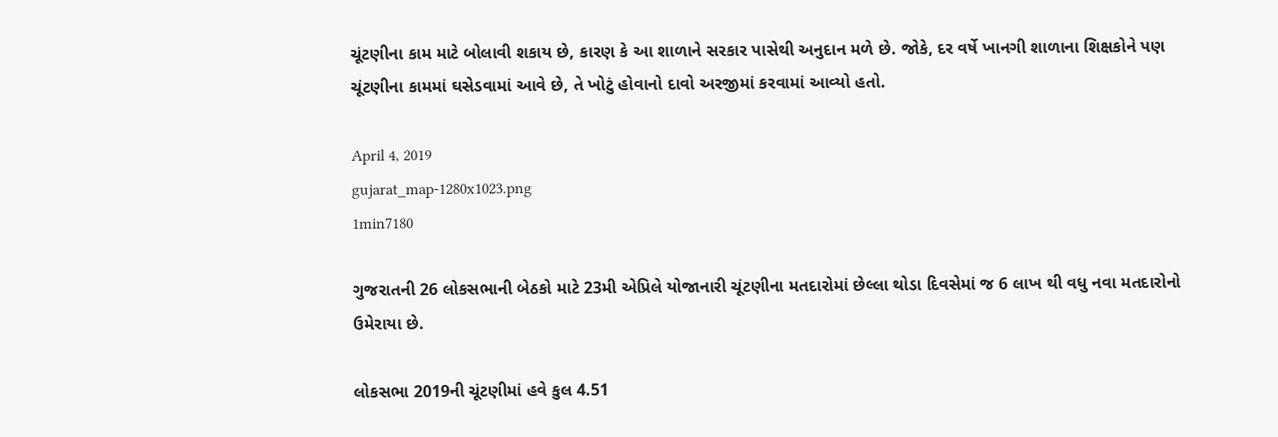ચૂંટણીના કામ માટે બોલાવી શકાય છે, કારણ કે આ શાળાને સરકાર પાસેથી અનુદાન મળે છે. જોકે, દર વર્ષે ખાનગી શાળાના શિક્ષકોને પણ ચૂંટણીના કામમાં ઘસેડવામાં આવે છે, તે ખોટું હોવાનો દાવો અરજીમાં કરવામાં આવ્યો હતો.

April 4, 2019
gujarat_map-1280x1023.png
1min7180

ગુજરાતની 26 લોકસભાની બેઠકો માટે 23મી એપ્રિલે યોજાનારી ચૂંટણીના મતદારોમાં છેલ્લા થોડા દિવસેમાં જ 6 લાખ થી વધુ નવા મતદારોનો ઉમેરાયા છે.

લોકસભા 2019ની ચૂંટણીમાં હવે કુલ 4.51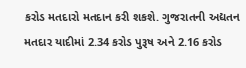કરોડ મતદારો મતદાન કરી શકશે. ગુજરાતની અદ્યતન મતદાર યાદીમાં 2.34 કરોડ પુરૂષ અને 2.16 કરોડ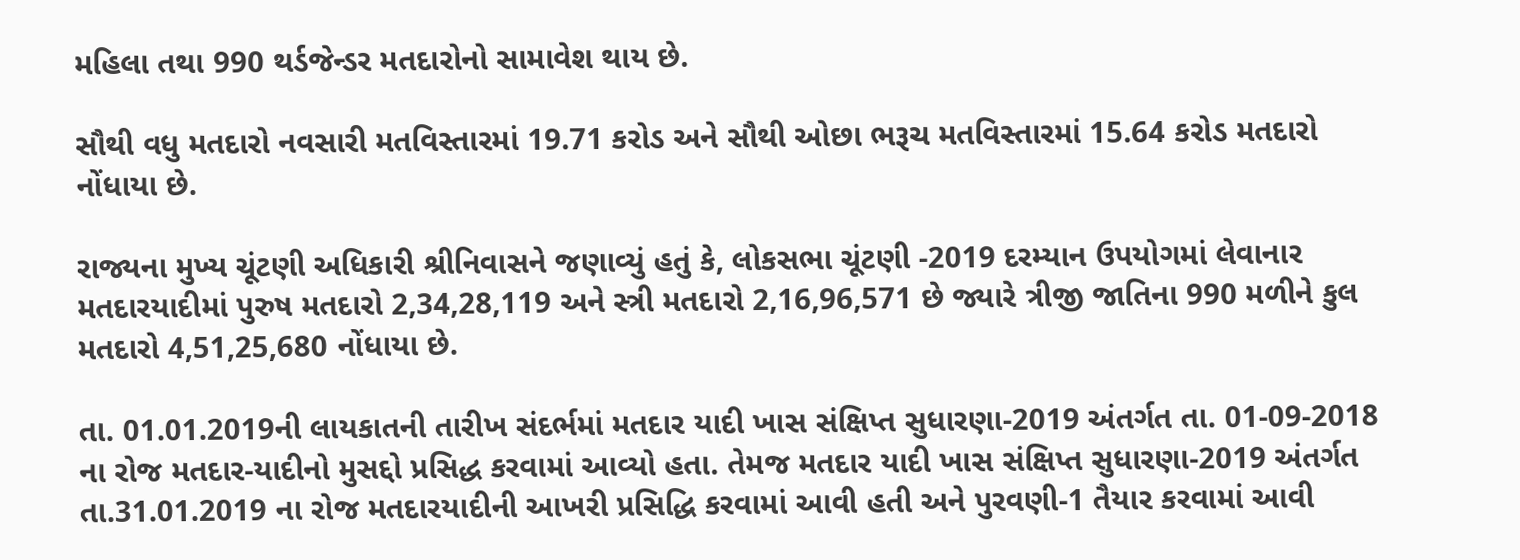મહિલા તથા 990 થર્ડજેન્ડર મતદારોનો સામાવેશ થાય છે.

સૌથી વધુ મતદારો નવસારી મતવિસ્તારમાં 19.71 કરોડ અને સૌથી ઓછા ભરૂચ મતવિસ્તારમાં 15.64 કરોડ મતદારો નોંધાયા છે.

રાજ્યના મુખ્ય ચૂંટણી અધિકારી શ્રીનિવાસને જણાવ્યું હતું કે, લોકસભા ચૂંટણી -2019 દરમ્યાન ઉપયોગમાં લેવાનાર મતદારયાદીમાં પુરુષ મતદારો 2,34,28,119 અને સ્ત્રી મતદારો 2,16,96,571 છે જ્યારે ત્રીજી જાતિના 990 મળીને કુલ મતદારો 4,51,25,680 નોંધાયા છે.

તા. 01.01.2019ની લાયકાતની તારીખ સંદર્ભમાં મતદાર યાદી ખાસ સંક્ષિપ્ત સુધારણા-2019 અંતર્ગત તા. 01-09-2018 ના રોજ મતદાર-યાદીનો મુસદ્દો પ્રસિદ્ધ કરવામાં આવ્યો હતા. તેમજ મતદાર યાદી ખાસ સંક્ષિપ્ત સુધારણા-2019 અંતર્ગત તા.31.01.2019 ના રોજ મતદારયાદીની આખરી પ્રસિદ્ધિ કરવામાં આવી હતી અને પુરવણી-1 તૈયાર કરવામાં આવી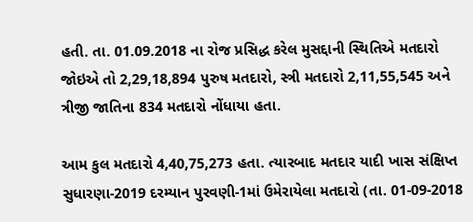હતી. તા. 01.09.2018 ના રોજ પ્રસિદ્ધ કરેલ મુસદ્દાની સ્થિતિએ મતદારો જોઇએ તો 2,29,18,894 પુરુષ મતદારો, સ્ત્રી મતદારો 2,11,55,545 અને ત્રીજી જાતિના 834 મતદારો નોંધાયા હતા.

આમ કુલ મતદારો 4,40,75,273 હતા. ત્યારબાદ મતદાર યાદી ખાસ સંક્ષિપ્ત સુધારણા-2019 દરમ્યાન પુરવણી-1માં ઉમેરાયેલા મતદારો (તા. 01-09-2018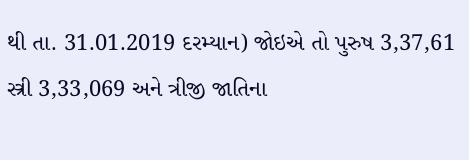થી તા. 31.01.2019 દરમ્યાન) જોઇએ તો પુરુષ 3,37,61 સ્ત્રી 3,33,069 અને ત્રીજી જાતિના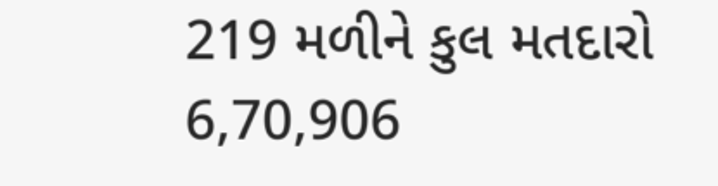219 મળીને કુલ મતદારો 6,70,906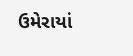ઉમેરાયાં